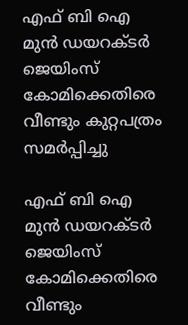എഫ് ബി ഐ മുന്‍ ഡയറക്ടര്‍ ജെയിംസ് കോമിക്കെതിരെ വീണ്ടും കുറ്റപത്രം സമര്‍പ്പിച്ചു

എഫ് ബി ഐ മുന്‍ ഡയറക്ടര്‍ ജെയിംസ് കോമിക്കെതിരെ വീണ്ടും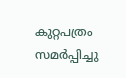കുറ്റപത്രം സമര്‍പ്പിച്ചു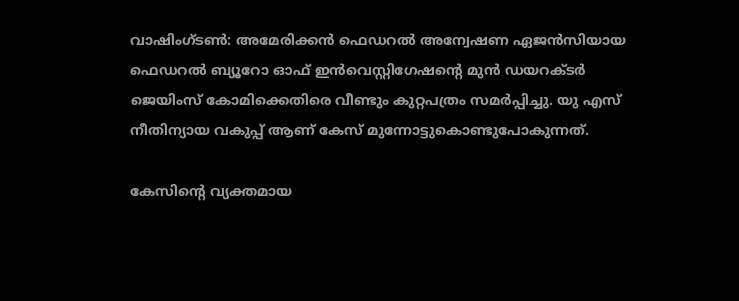വാഷിംഗ്ടണ്‍: അമേരിക്കന്‍ ഫെഡറല്‍ അന്വേഷണ ഏജന്‍സിയായ ഫെഡറല്‍ ബ്യൂറോ ഓഫ് ഇന്‍വെസ്റ്റിഗേഷന്റെ മുന്‍ ഡയറക്ടര്‍ ജെയിംസ് കോമിക്കെതിരെ വീണ്ടും കുറ്റപത്രം സമര്‍പ്പിച്ചു. യു എസ് നീതിന്യായ വകുപ്പ് ആണ് കേസ് മുന്നോട്ടുകൊണ്ടുപോകുന്നത്.

കേസിന്റെ വ്യക്തമായ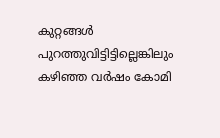കുറ്റങ്ങള്‍ പുറത്തുവിട്ടിട്ടില്ലെങ്കിലും കഴിഞ്ഞ വര്‍ഷം കോമി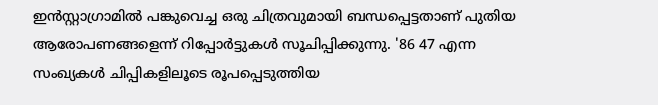ഇന്‍സ്റ്റാഗ്രാമില്‍ പങ്കുവെച്ച ഒരു ചിത്രവുമായി ബന്ധപ്പെട്ടതാണ് പുതിയ ആരോപണങ്ങളെന്ന് റിപ്പോര്‍ട്ടുകള്‍ സൂചിപ്പിക്കുന്നു. '86 47 എന്ന സംഖ്യകള്‍ ചിപ്പികളിലൂടെ രൂപപ്പെടുത്തിയ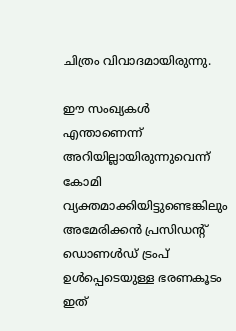ചിത്രം വിവാദമായിരുന്നു.

ഈ സംഖ്യകള്‍ എന്താണെന്ന് അറിയില്ലായിരുന്നുവെന്ന് കോമി വ്യക്തമാക്കിയിട്ടുണ്ടെങ്കിലും അമേരിക്കന്‍ പ്രസിഡന്റ് ഡൊണള്‍ഡ് ട്രംപ് ഉള്‍പ്പെടെയുള്ള ഭരണകൂടം ഇത്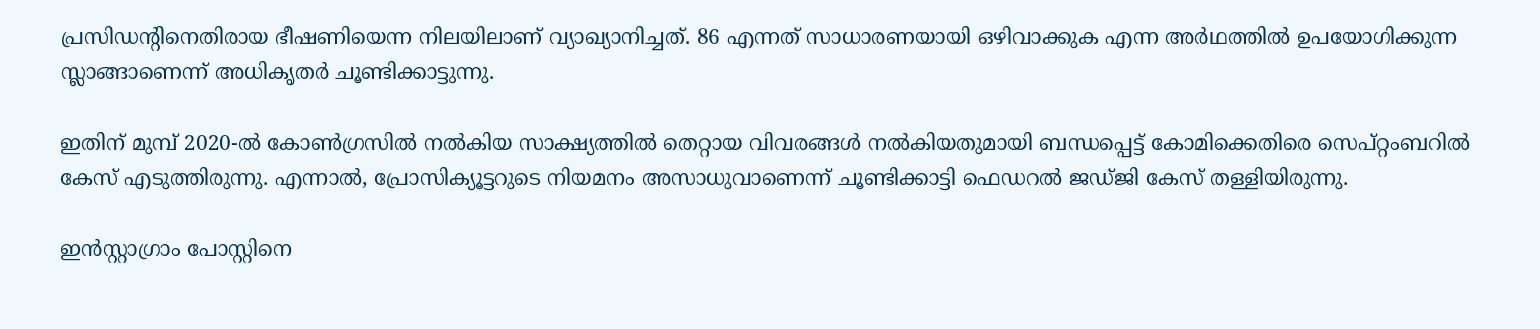പ്രസിഡന്റിനെതിരായ ഭീഷണിയെന്ന നിലയിലാണ് വ്യാഖ്യാനിച്ചത്. 86 എന്നത് സാധാരണയായി ഒഴിവാക്കുക എന്ന അര്‍ഥത്തില്‍ ഉപയോഗിക്കുന്ന സ്ലാങ്ങാണെന്ന് അധികൃതര്‍ ചൂണ്ടിക്കാട്ടുന്നു.

ഇതിന് മുമ്പ് 2020-ല്‍ കോണ്‍ഗ്രസില്‍ നല്‍കിയ സാക്ഷ്യത്തില്‍ തെറ്റായ വിവരങ്ങള്‍ നല്‍കിയതുമായി ബന്ധപ്പെട്ട് കോമിക്കെതിരെ സെപ്റ്റംബറില്‍ കേസ് എടുത്തിരുന്നു. എന്നാല്‍, പ്രോസിക്യൂട്ടറുടെ നിയമനം അസാധുവാണെന്ന് ചൂണ്ടിക്കാട്ടി ഫെഡറല്‍ ജഡ്ജി കേസ് തള്ളിയിരുന്നു.

ഇന്‍സ്റ്റാഗ്രാം പോസ്റ്റിനെ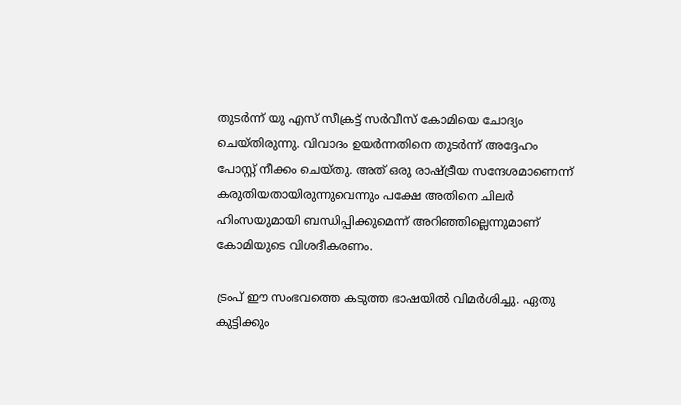തുടര്‍ന്ന് യു എസ് സീക്രട്ട് സര്‍വീസ് കോമിയെ ചോദ്യം ചെയ്തിരുന്നു. വിവാദം ഉയര്‍ന്നതിനെ തുടര്‍ന്ന് അദ്ദേഹം പോസ്റ്റ് നീക്കം ചെയ്തു. അത് ഒരു രാഷ്ട്രീയ സന്ദേശമാണെന്ന് കരുതിയതായിരുന്നുവെന്നും പക്ഷേ അതിനെ ചിലര്‍ ഹിംസയുമായി ബന്ധിപ്പിക്കുമെന്ന് അറിഞ്ഞില്ലെന്നുമാണ് കോമിയുടെ വിശദീകരണം.

ട്രംപ് ഈ സംഭവത്തെ കടുത്ത ഭാഷയില്‍ വിമര്‍ശിച്ചു. ഏതു കുട്ടിക്കും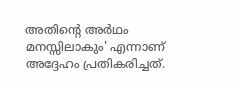അതിന്റെ അര്‍ഥം മനസ്സിലാകും' എന്നാണ് അദ്ദേഹം പ്രതികരിച്ചത്.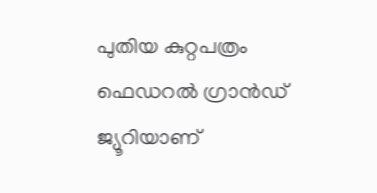പുതിയ കുറ്റപത്രം ഫെഡറല്‍ ഗ്രാന്‍ഡ് ജ്യൂറിയാണ്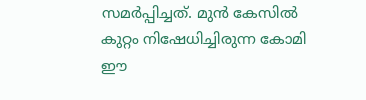സമര്‍പ്പിച്ചത്. മുന്‍ കേസില്‍ കുറ്റം നിഷേധിച്ചിരുന്ന കോമി ഈ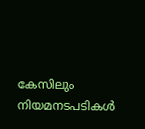കേസിലും നിയമനടപടികള്‍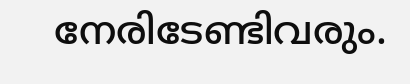നേരിടേണ്ടിവരും.